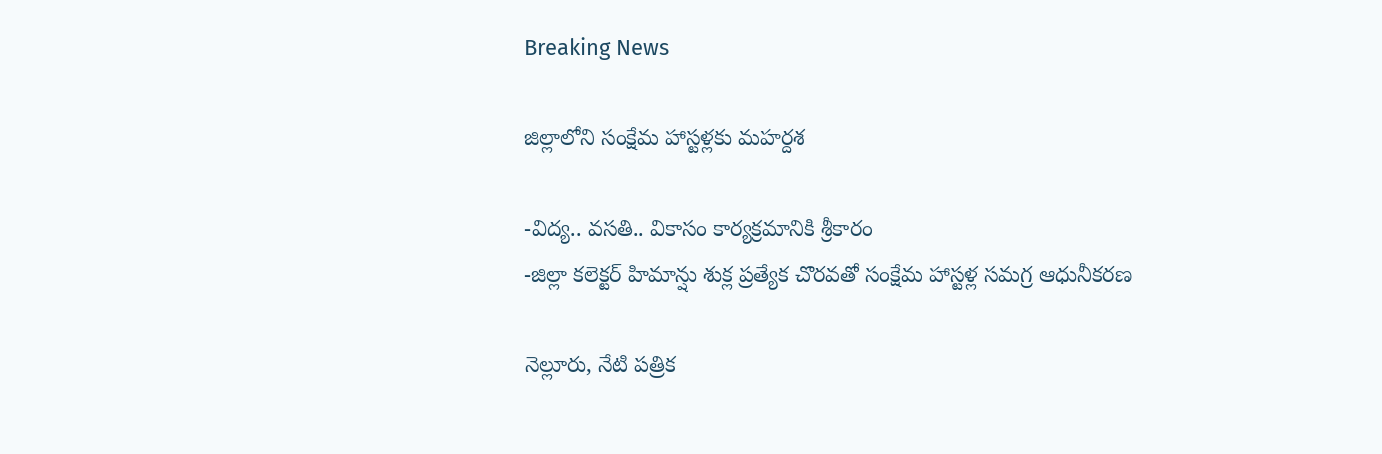Breaking News

జిల్లాలోని సంక్షేమ హాస్టళ్లకు మహర్దశ

-విద్య.. వసతి.. వికాసం కార్యక్రమానికి శ్రీకారం
-జిల్లా కలెక్టర్ హిమాన్షు శుక్ల ప్రత్యేక చొరవతో సంక్షేమ హాస్టళ్ల సమగ్ర ఆధునీకరణ

నెల్లూరు, నేటి పత్రిక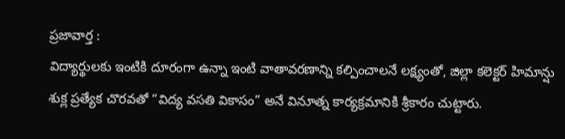ప్రజావార్త :
విద్యార్థులకు ఇంటికి దూరంగా ఉన్నా ఇంటి వాతావరణాన్ని కల్పించాలనే లక్ష్యంతో, జిల్లా కలెక్టర్ హిమాన్షు శుక్ల ప్రత్యేక చొరవతో “విద్య వసతి వికాసం” అనే వినూత్న కార్యక్రమానికి శ్రీకారం చుట్టారు.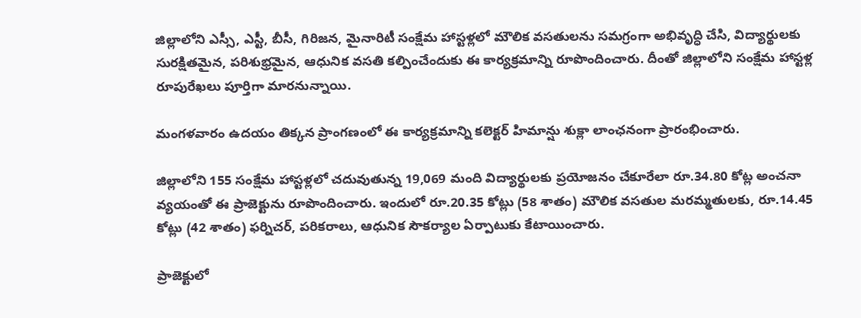జిల్లాలోని ఎస్సీ, ఎస్టీ, బీసీ, గిరిజన, మైనారిటీ సంక్షేమ హాస్టళ్లలో మౌలిక వసతులను సమగ్రంగా అభివృద్ధి చేసి, విద్యార్థులకు సురక్షితమైన, పరిశుభ్రమైన, ఆధునిక వసతి కల్పించేందుకు ఈ కార్యక్రమాన్ని రూపొందించారు. దీంతో జిల్లాలోని సంక్షేమ హాస్టళ్ల రూపురేఖలు పూర్తిగా మారనున్నాయి.

మంగళవారం ఉదయం తిక్కన ప్రాంగణంలో ఈ కార్యక్రమాన్ని కలెక్టర్ హిమాన్షు శుక్లా లాంఛనంగా ప్రారంభించారు.

జిల్లాలోని 155 సంక్షేమ హాస్టళ్లలో చదువుతున్న 19,069 మంది విద్యార్థులకు ప్రయోజనం చేకూరేలా రూ.34.80 కోట్ల అంచనా వ్యయంతో ఈ ప్రాజెక్టును రూపొందించారు. ఇందులో రూ.20.35 కోట్లు (58 శాతం) మౌలిక వసతుల మరమ్మతులకు, రూ.14.45 కోట్లు (42 శాతం) ఫర్నిచర్, పరికరాలు, ఆధునిక సౌకర్యాల ఏర్పాటుకు కేటాయించారు.

ప్రాజెక్టులో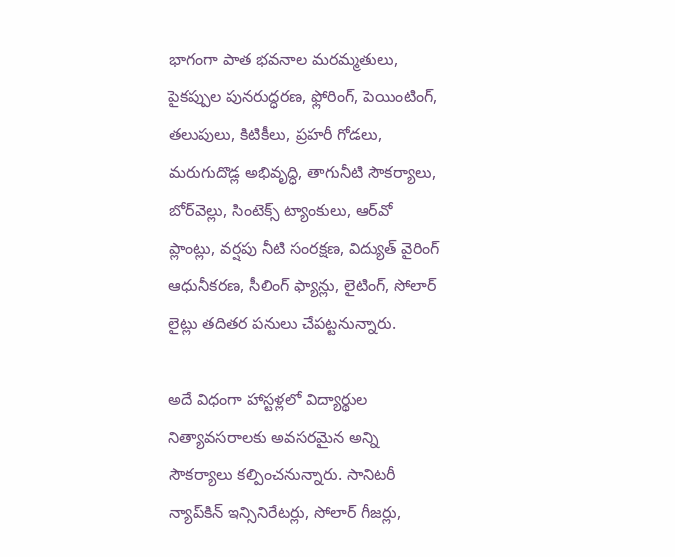భాగంగా పాత భవనాల మరమ్మతులు, పైకప్పుల పునరుద్ధరణ, ఫ్లోరింగ్, పెయింటింగ్, తలుపులు, కిటికీలు, ప్రహరీ గోడలు, మరుగుదొడ్ల అభివృద్ధి, తాగునీటి సౌకర్యాలు, బోర్‌వెల్లు, సింటెక్స్ ట్యాంకులు, ఆర్‌వో ప్లాంట్లు, వర్షపు నీటి సంరక్షణ, విద్యుత్ వైరింగ్ ఆధునీకరణ, సీలింగ్ ఫ్యాన్లు, లైటింగ్, సోలార్ లైట్లు తదితర పనులు చేపట్టనున్నారు.

అదే విధంగా హాస్టళ్లలో విద్యార్థుల నిత్యావసరాలకు అవసరమైన అన్ని సౌకర్యాలు కల్పించనున్నారు. సానిటరీ న్యాప్‌కిన్ ఇన్సినిరేటర్లు, సోలార్ గీజర్లు,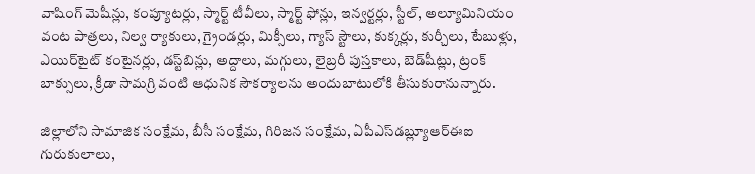వాషింగ్ మెషీన్లు, కంప్యూటర్లు, స్మార్ట్ టీవీలు, స్మార్ట్ ఫోన్లు, ఇన్వర్టర్లు, స్టీల్, అల్యూమినియం వంట పాత్రలు, నిల్వ ర్యాకులు, గ్రైండర్లు, మిక్సీలు, గ్యాస్ స్టౌలు, కుక్కర్లు, కుర్చీలు, టేబుళ్లు, ఎయిర్‌టైట్ కంటైనర్లు, డస్ట్‌బిన్లు, అద్దాలు, మగ్గులు, లైబ్రరీ పుస్తకాలు, బెడ్‌షీట్లు, ట్రంక్ బాక్సులు, క్రీడా సామగ్రి వంటి ఆధునిక సౌకర్యాలను అందుబాటులోకి తీసుకురానున్నారు.

జిల్లాలోని సామాజిక సంక్షేమ, బీసీ సంక్షేమ, గిరిజన సంక్షేమ, ఏపీఎస్‌డబ్ల్యూఆర్‌ఈఐ గురుకులాలు,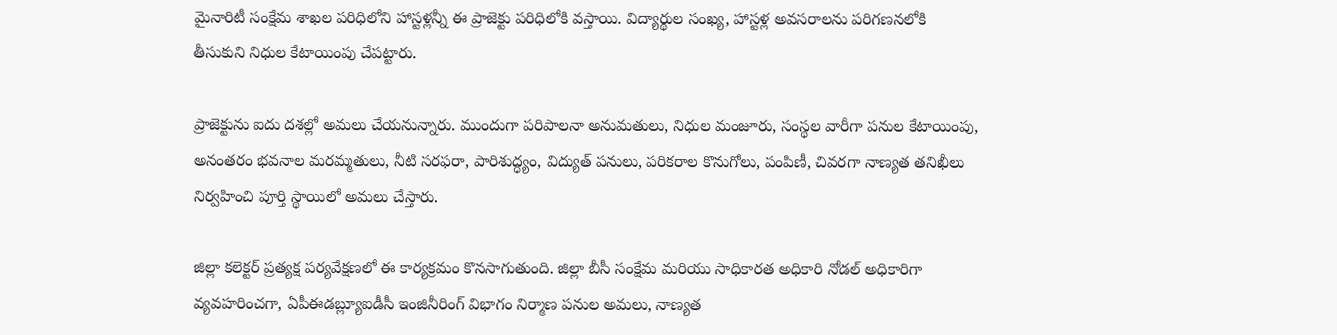మైనారిటీ సంక్షేమ శాఖల పరిధిలోని హాస్టళ్లన్నీ ఈ ప్రాజెక్టు పరిధిలోకి వస్తాయి. విద్యార్థుల సంఖ్య, హాస్టళ్ల అవసరాలను పరిగణనలోకి తీసుకుని నిధుల కేటాయింపు చేపట్టారు.

ప్రాజెక్టును ఐదు దశల్లో అమలు చేయనున్నారు. ముందుగా పరిపాలనా అనుమతులు, నిధుల మంజూరు, సంస్థల వారీగా పనుల కేటాయింపు, అనంతరం భవనాల మరమ్మతులు, నీటి సరఫరా, పారిశుద్ధ్యం, విద్యుత్ పనులు, పరికరాల కొనుగోలు, పంపిణీ, చివరగా నాణ్యత తనిఖీలు నిర్వహించి పూర్తి స్థాయిలో అమలు చేస్తారు.

జిల్లా కలెక్టర్ ప్రత్యక్ష పర్యవేక్షణలో ఈ కార్యక్రమం కొనసాగుతుంది. జిల్లా బీసీ సంక్షేమ మరియు సాధికారత అధికారి నోడల్ అధికారిగా వ్యవహరించగా, ఏపీఈడబ్ల్యూఐడీసీ ఇంజినీరింగ్ విభాగం నిర్మాణ పనుల అమలు, నాణ్యత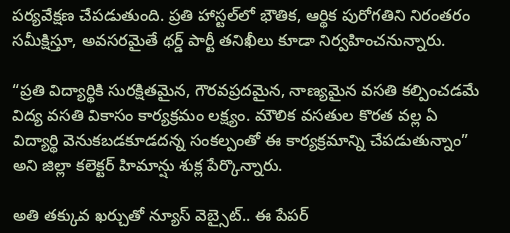పర్యవేక్షణ చేపడుతుంది. ప్రతి హాస్టల్‌లో భౌతిక, ఆర్థిక పురోగతిని నిరంతరం సమీక్షిస్తూ, అవసరమైతే థర్డ్ పార్టీ తనిఖీలు కూడా నిర్వహించనున్నారు.

“ప్రతి విద్యార్థికి సురక్షితమైన, గౌరవప్రదమైన, నాణ్యమైన వసతి కల్పించడమే విద్య వసతి వికాసం కార్యక్రమం లక్ష్యం. మౌలిక వసతుల కొరత వల్ల ఏ విద్యార్థి వెనుకబడకూడదన్న సంకల్పంతో ఈ కార్యక్రమాన్ని చేపడుతున్నాం” అని జిల్లా కలెక్టర్ హిమాన్షు శుక్ల పేర్కొన్నారు.

అతి తక్కువ ఖర్చుతో న్యూస్ వెబ్సైట్.. ఈ పేపర్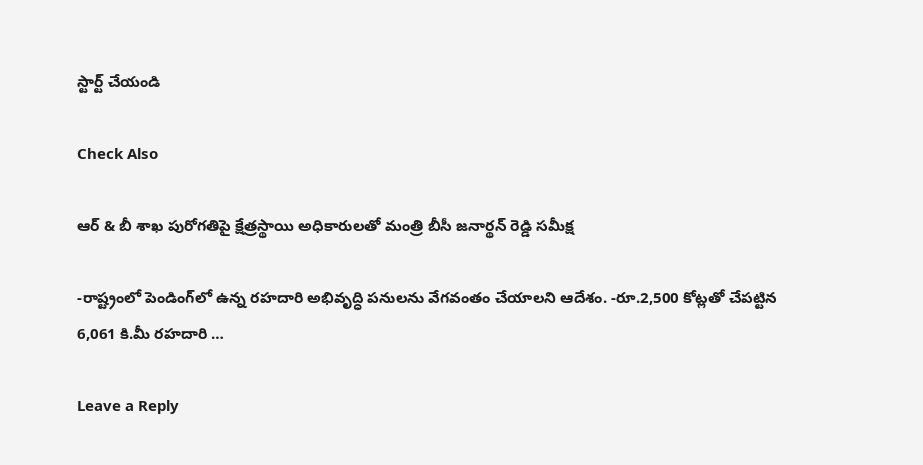స్టార్ట్ చేయండి

Check Also

ఆర్ & బీ శాఖ పురోగతిపై క్షేత్రస్థాయి అధికారులతో మంత్రి బీసీ జనార్థన్ రెడ్డి సమీక్ష

-రాష్ట్రంలో పెండింగ్‌లో ఉన్న రహదారి అభివృద్ధి పనులను వేగవంతం చేయాలని ఆదేశం. -రూ.2,500 కోట్లతో చేపట్టిన 6,061 కి.మీ రహదారి …

Leave a Reply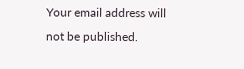Your email address will not be published.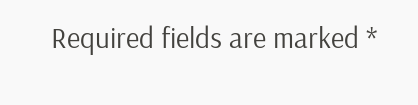Required fields are marked *